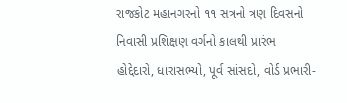રાજકોટ મહાનગરનો ૧૧ સત્રનો ત્રણ દિવસનો નિવાસી પ્રશિક્ષણ વર્ગનો કાલથી પ્રારંભ
હોદ્દેદારો, ધારાસભ્યો, પૂર્વ સાંસદો, વોર્ડ પ્રભારી-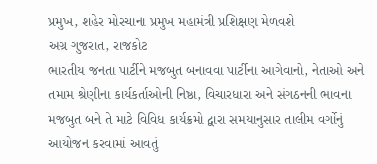પ્રમુખ, શહેર મોરચાના પ્રમુખ મહામંત્રી પ્રશિક્ષણ મેળવશે
અગ્ર ગુજરાત, રાજકોટ
ભારતીય જનતા પાર્ટીને મજબુત બનાવવા પાર્ટીના આગેવાનો, નેતાઓ અને તમામ શ્રેણીના કાર્યકર્તાઓની નિષ્ઠા, વિચારધારા અને સંગઠનની ભાવના મજબુત બને તે માટે વિવિધ કાર્યક્રમો દ્વારા સમયાનુસાર તાલીમ વર્ગોનું આયોજન કરવામાં આવતું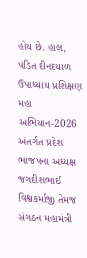હોય છે. હાલ, પંડિત દીનદયાળ ઉપાધ્યાય પ્રશિક્ષણ મહા અભિયાન-2026 અંતર્ગત પ્રદેશ ભાજપના અધ્યક્ષ જગદીશભાઈ વિશ્વકર્માજી તેમજ સંગઠન મહામંત્રી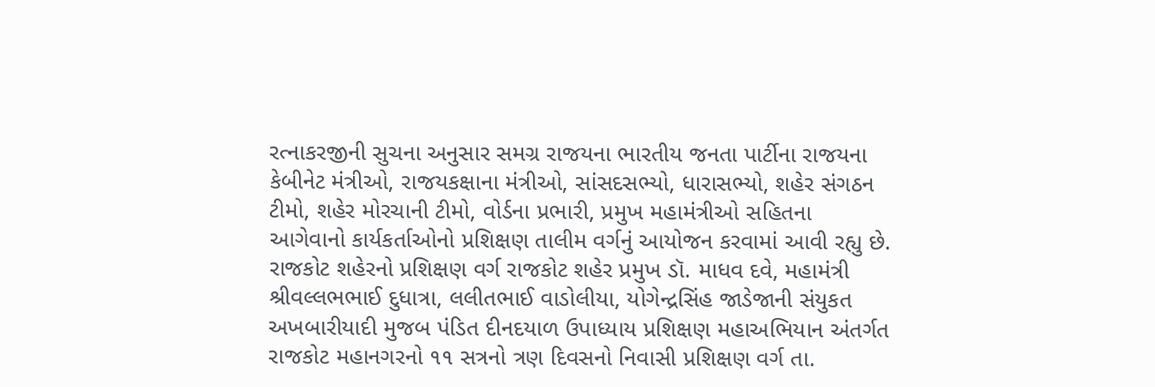રત્નાકરજીની સુચના અનુસાર સમગ્ર રાજયના ભારતીય જનતા પાર્ટીના રાજયના કેબીનેટ મંત્રીઓ, રાજયકક્ષાના મંત્રીઓ, સાંસદસભ્યો, ધારાસભ્યો, શહેર સંગઠન ટીમો, શહેર મોરચાની ટીમો, વોર્ડના પ્રભારી, પ્રમુખ મહામંત્રીઓ સહિતના આગેવાનો કાર્યકર્તાઓનો પ્રશિક્ષણ તાલીમ વર્ગનું આયોજન કરવામાં આવી રહ્યુ છે. રાજકોટ શહેરનો પ્રશિક્ષણ વર્ગ રાજકોટ શહેર પ્રમુખ ડૉ. માધવ દવે, મહામંત્રી શ્રીવલ્લભભાઈ દુધાત્રા, લલીતભાઈ વાડોલીયા, યોગેન્દ્રસિંહ જાડેજાની સંયુકત અખબારીયાદી મુજબ પંડિત દીનદયાળ ઉપાધ્યાય પ્રશિક્ષણ મહાઅભિયાન અંતર્ગત રાજકોટ મહાનગરનો ૧૧ સત્રનો ત્રણ દિવસનો નિવાસી પ્રશિક્ષણ વર્ગ તા.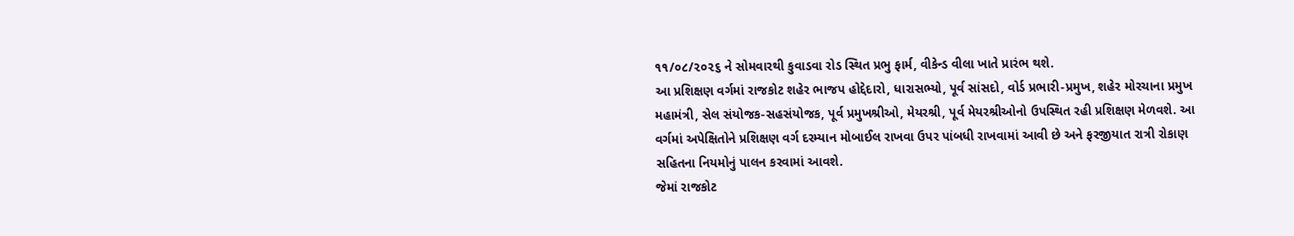૧૧/૦૮/૨૦૨૬ ને સોમવારથી કુવાડવા રોડ સ્થિત પ્રભુ ફાર્મ, વીકેન્ડ વીલા ખાતે પ્રારંભ થશે.
આ પ્રશિક્ષણ વર્ગમાં રાજકોટ શહેર ભાજપ હોદ્દેદારો, ધારાસભ્યો, પૂર્વ સાંસદો, વોર્ડ પ્રભારી-પ્રમુખ, શહેર મોરચાના પ્રમુખ મહામંત્રી, સેલ સંયોજક-સહસંયોજક, પૂર્વ પ્રમુખશ્રીઓ, મેયરશ્રી, પૂર્વ મેયરશ્રીઓનો ઉપસ્થિત રહી પ્રશિક્ષણ મેળવશે. આ વર્ગમાં અપેક્ષિતોને પ્રશિક્ષણ વર્ગ દરમ્યાન મોબાઈલ રાખવા ઉપર પાંબધી રાખવામાં આવી છે અને ફરજીયાત રાત્રી રોકાણ સહિતના નિયમોનું પાલન કરવામાં આવશે.
જેમાં રાજકોટ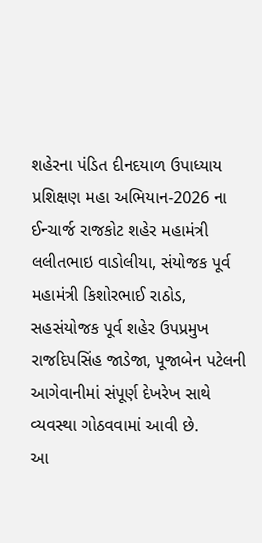શહેરના પંડિત દીનદયાળ ઉપાધ્યાય પ્રશિક્ષણ મહા અભિયાન-2026 ના ઈન્ચાર્જ રાજકોટ શહેર મહામંત્રી લલીતભાઇ વાડોલીયા, સંયોજક પૂર્વ મહામંત્રી કિશોરભાઈ રાઠોડ, સહસંયોજક પૂર્વ શહેર ઉપપ્રમુખ રાજદિપસિંહ જાડેજા, પૂજાબેન પટેલની આગેવાનીમાં સંપૂર્ણ દેખરેખ સાથે વ્યવસ્થા ગોઠવવામાં આવી છે.
આ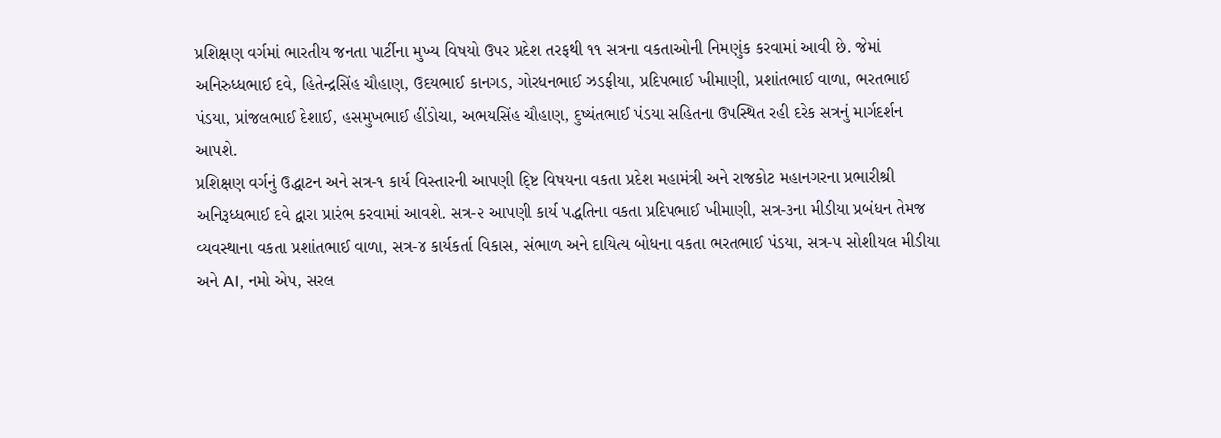પ્રશિક્ષણ વર્ગમાં ભારતીય જનતા પાર્ટીના મુખ્ય વિષયો ઉપર પ્રદેશ તરફથી ૧૧ સત્રના વકતાઓની નિમણુંક કરવામાં આવી છે. જેમાં અનિરુધ્ધભાઈ દવે, હિતેન્દ્રસિંહ ચૌહાણ, ઉદયભાઈ કાનગડ, ગોરધનભાઈ ઝડફીયા, પ્રદિપભાઈ ખીમાણી, પ્રશાંતભાઈ વાળા, ભરતભાઈ પંડયા, પ્રાંજલભાઈ દેશાઈ, હસમુખભાઈ હીંડોચા, અભયસિંહ ચૌહાણ, દુષ્યંતભાઈ પંડયા સહિતના ઉપસ્થિત રહી દરેક સત્રનું માર્ગદર્શન આપશે.
પ્રશિક્ષણ વર્ગનું ઉદ્ધાટન અને સત્ર-૧ કાર્ય વિસ્તારની આપણી દ્ષ્ટિ વિષયના વકતા પ્રદેશ મહામંત્રી અને રાજકોટ મહાનગરના પ્રભારીશ્રી અનિરૂધ્ધભાઈ દવે દ્વારા પ્રારંભ કરવામાં આવશે. સત્ર-૨ આપણી કાર્ય પદ્ધતિના વકતા પ્રદિપભાઈ ખીમાણી, સત્ર-૩ના મીડીયા પ્રબંધન તેમજ વ્યવસ્થાના વકતા પ્રશાંતભાઈ વાળા, સત્ર-૪ કાર્યકર્તા વિકાસ, સંભાળ અને દાયિત્ય બોધના વકતા ભરતભાઈ પંડયા, સત્ર-૫ સોશીયલ મીડીયા અને AI, નમો એપ, સરલ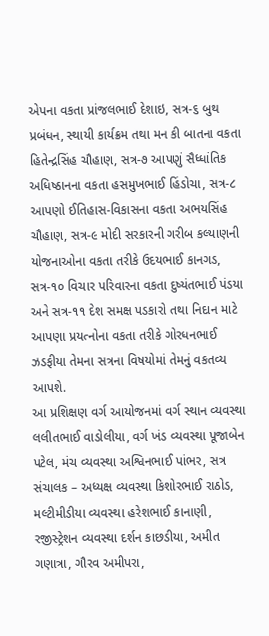એપના વકતા પ્રાંજલભાઈ દેશાઇ, સત્ર-૬ બુથ પ્રબંધન, સ્થાયી કાર્યક્રમ તથા મન કી બાતના વકતા હિતેન્દ્રસિંહ ચૌહાણ, સત્ર-૭ આપણું સૈધ્ધાંતિક અધિષ્ઠાનના વકતા હસમુખભાઈ હિંડોચા, સત્ર-૮ આપણો ઈતિહાસ-વિકાસના વકતા અભયસિંહ ચૌહાણ, સત્ર-૯ મોદી સરકારની ગરીબ કલ્યાણની યોજનાઓના વકતા તરીકે ઉદયભાઈ કાનગડ, સત્ર-૧૦ વિચાર પરિવારના વકતા દુષ્યંતભાઈ પંડયા અને સત્ર-૧૧ દેશ સમક્ષ પડકારો તથા નિદાન માટે આપણા પ્રયત્નોના વકતા તરીકે ગોરધનભાઈ ઝડફીયા તેમના સત્રના વિષયોમાં તેમનું વકતવ્ય આપશે.
આ પ્રશિક્ષણ વર્ગ આયોજનમાં વર્ગ સ્થાન વ્યવસ્થા લલીતભાઈ વાડોલીયા, વર્ગ ખંડ વ્યવસ્થા પૂજાબેન પટેલ, મંચ વ્યવસ્થા અશ્વિનભાઈ પાંભર, સત્ર સંચાલક – અધ્યક્ષ વ્યવસ્થા કિશોરભાઈ રાઠોડ, મલ્ટીમીડીયા વ્યવસ્થા હરેશભાઈ કાનાણી, રજીસ્ટ્રેશન વ્યવસ્થા દર્શન કાછડીયા, અમીત ગણાત્રા, ગૌરવ અમીપરા,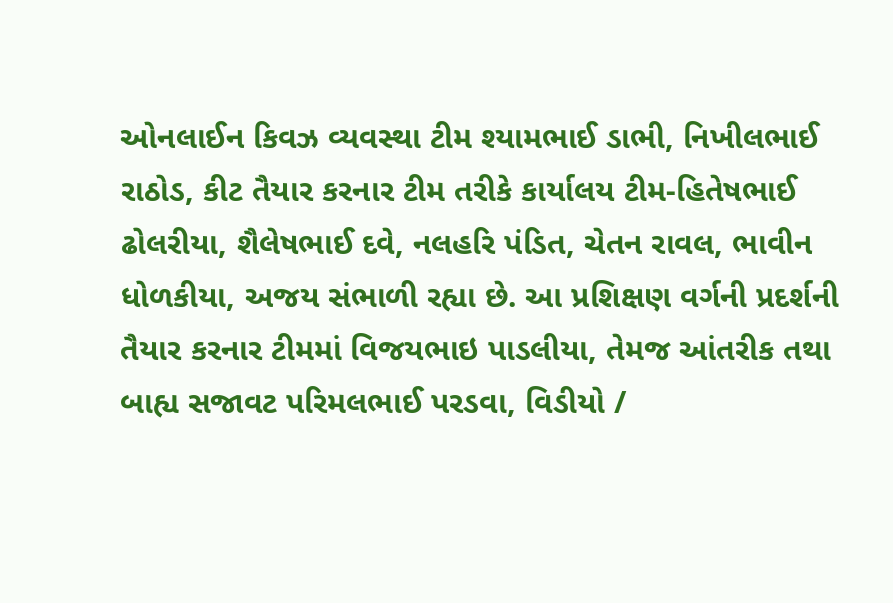ઓનલાઈન કિવઝ વ્યવસ્થા ટીમ શ્યામભાઈ ડાભી, નિખીલભાઈ રાઠોડ, કીટ તૈયાર કરનાર ટીમ તરીકે કાર્યાલય ટીમ-હિતેષભાઈ ઢોલરીયા, શૈલેષભાઈ દવે, નલહરિ પંડિત, ચેતન રાવલ, ભાવીન ધોળકીયા, અજય સંભાળી રહ્યા છે. આ પ્રશિક્ષણ વર્ગની પ્રદર્શની તૈયાર કરનાર ટીમમાં વિજયભાઇ પાડલીયા, તેમજ આંતરીક તથા બાહ્ય સજાવટ પરિમલભાઈ પરડવા, વિડીયો /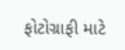ફોટોગ્રાફી માટે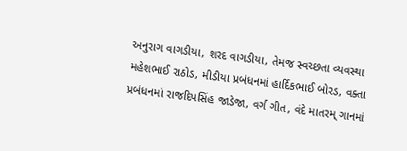અનુરાગ વાગડીયા, શરદ વાગડીયા, તેમજ સ્વચ્છતા વ્યવસ્થા મહેશભાઈ રાઠોડ, મીડીયા પ્રબંધનમાં હાર્દિકભાઈ બોરડ, વક્તા પ્રબંધનમાં રાજદિપસિંહ જાડેજા, વર્ગ ગીત, વંદે માતરમ્ ગાનમાં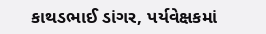કાથડભાઈ ડાંગર, પર્યવેક્ષકમાં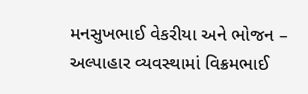મનસુખભાઈ વેકરીયા અને ભોજન – અલ્પાહાર વ્યવસ્થામાં વિક્રમભાઈ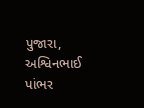પુજારા, અશ્વિનભાઈ પાંભર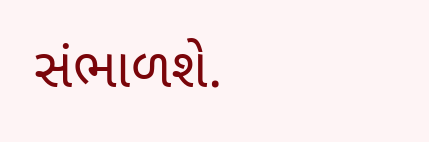સંભાળશે.